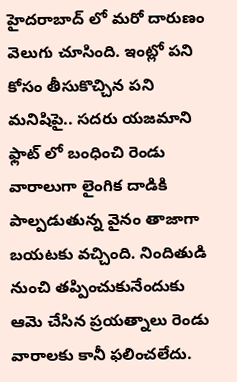హైదరాబాద్ లో మరో దారుణం వెలుగు చూసింది. ఇంట్లో పని కోసం తీసుకొచ్చిన పని మనిషిపై.. సదరు యజమాని ఫ్లాట్ లో బంధించి రెండు వారాలుగా లైంగిక దాడికి పాల్పడుతున్న వైనం తాజాగా బయటకు వచ్చింది. నిందితుడి నుంచి తప్పించుకునేందుకు ఆమె చేసిన ప్రయత్నాలు రెండు వారాలకు కానీ ఫలించలేదు.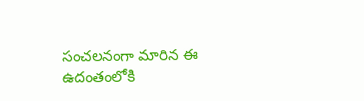సంచలనంగా మారిన ఈ ఉదంతంలోకి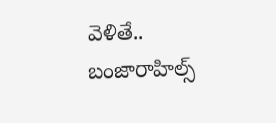వెళితే..
బంజారాహిల్స్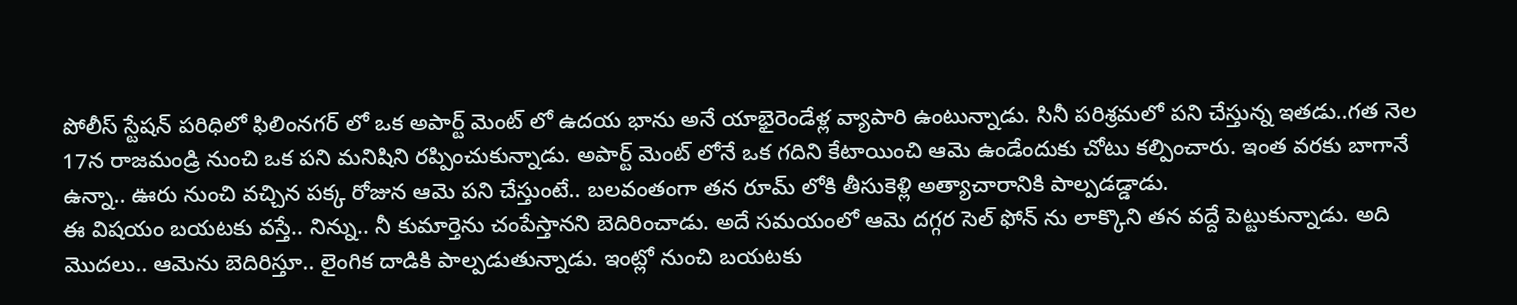పోలీస్ స్టేషన్ పరిధిలో ఫిలింనగర్ లో ఒక అపార్ట్ మెంట్ లో ఉదయ భాను అనే యాభైరెండేళ్ల వ్యాపారి ఉంటున్నాడు. సినీ పరిశ్రమలో పని చేస్తున్న ఇతడు..గత నెల 17న రాజమండ్రి నుంచి ఒక పని మనిషిని రప్పించుకున్నాడు. అపార్ట్ మెంట్ లోనే ఒక గదిని కేటాయించి ఆమె ఉండేందుకు చోటు కల్పించారు. ఇంత వరకు బాగానే ఉన్నా.. ఊరు నుంచి వచ్చిన పక్క రోజున ఆమె పని చేస్తుంటే.. బలవంతంగా తన రూమ్ లోకి తీసుకెళ్లి అత్యాచారానికి పాల్పడడ్డాడు.
ఈ విషయం బయటకు వస్తే.. నిన్ను.. నీ కుమార్తెను చంపేస్తానని బెదిరించాడు. అదే సమయంలో ఆమె దగ్గర సెల్ ఫోన్ ను లాక్కొని తన వద్దే పెట్టుకున్నాడు. అది మొదలు.. ఆమెను బెదిరిస్తూ.. లైంగిక దాడికి పాల్పడుతున్నాడు. ఇంట్లో నుంచి బయటకు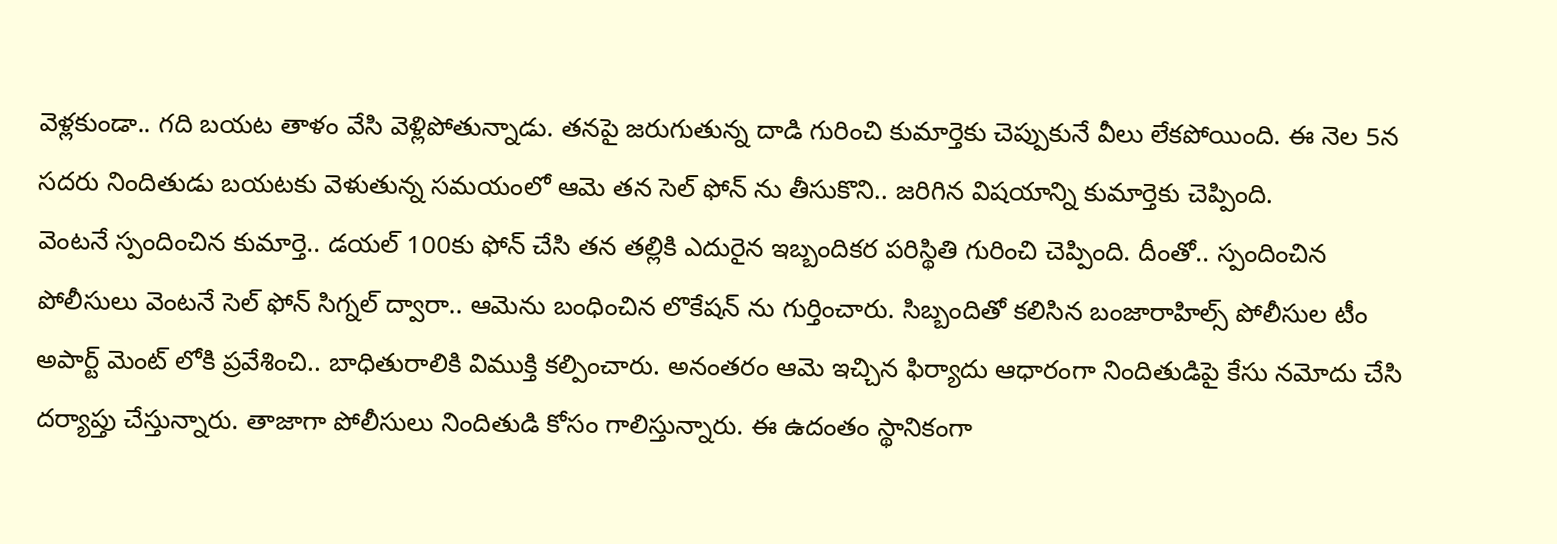వెళ్లకుండా.. గది బయట తాళం వేసి వెళ్లిపోతున్నాడు. తనపై జరుగుతున్న దాడి గురించి కుమార్తెకు చెప్పుకునే వీలు లేకపోయింది. ఈ నెల 5న సదరు నిందితుడు బయటకు వెళుతున్న సమయంలో ఆమె తన సెల్ ఫోన్ ను తీసుకొని.. జరిగిన విషయాన్ని కుమార్తెకు చెప్పింది.
వెంటనే స్పందించిన కుమార్తె.. డయల్ 100కు ఫోన్ చేసి తన తల్లికి ఎదురైన ఇబ్బందికర పరిస్థితి గురించి చెప్పింది. దీంతో.. స్పందించిన పోలీసులు వెంటనే సెల్ ఫోన్ సిగ్నల్ ద్వారా.. ఆమెను బంధించిన లొకేషన్ ను గుర్తించారు. సిబ్బందితో కలిసిన బంజారాహిల్స్ పోలీసుల టీం అపార్ట్ మెంట్ లోకి ప్రవేశించి.. బాధితురాలికి విముక్తి కల్పించారు. అనంతరం ఆమె ఇచ్చిన ఫిర్యాదు ఆధారంగా నిందితుడిపై కేసు నమోదు చేసి దర్యాప్తు చేస్తున్నారు. తాజాగా పోలీసులు నిందితుడి కోసం గాలిస్తున్నారు. ఈ ఉదంతం స్థానికంగా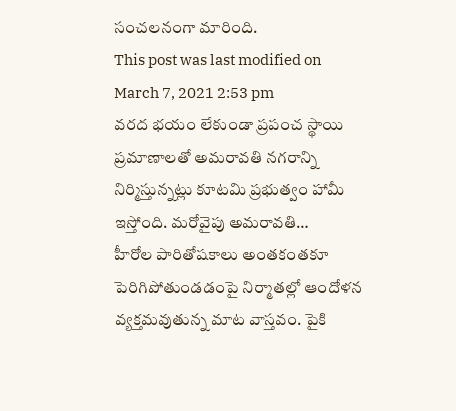సంచలనంగా మారింది.
This post was last modified on March 7, 2021 2:53 pm
వరద భయం లేకుండా ప్రపంచ స్థాయి ప్రమాణాలతో అమరావతి నగరాన్ని నిర్మిస్తున్నట్లు కూటమి ప్రభుత్వం హామీ ఇస్తోంది. మరోవైపు అమరావతి…
హీరోల పారితోషకాలు అంతకంతకూ పెరిగిపోతుండడంపై నిర్మాతల్లో ఆందోళన వ్యక్తమవుతున్న మాట వాస్తవం. పైకి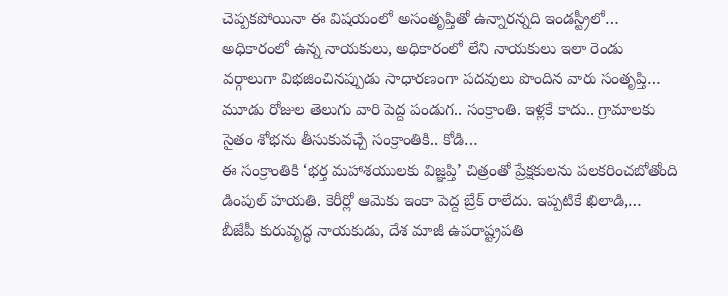చెప్పకపోయినా ఈ విషయంలో అసంతృప్తితో ఉన్నారన్నది ఇండస్ట్రీలో…
అధికారంలో ఉన్న నాయకులు, అధికారంలో లేని నాయకులు ఇలా రెండు వర్గాలుగా విభజించినప్పుడు సాధారణంగా పదవులు పొందిన వారు సంతృప్తి…
మూడు రోజుల తెలుగు వారి పెద్ద పండుగ.. సంక్రాంతి. ఇళ్లకే కాదు.. గ్రామాలకు సైతం శోభను తీసుకువచ్చే సంక్రాంతికి.. కోడి…
ఈ సంక్రాంతికి ‘భర్త మహాశయులకు విజ్ఞప్తి’ చిత్రంతో ప్రేక్షకులను పలకరించబోతోంది డింపుల్ హయతి. కెరీర్లో ఆమెకు ఇంకా పెద్ద బ్రేక్ రాలేదు. ఇప్పటికే ఖిలాడి,…
బీజేపీ కురువృద్ధ నాయకుడు, దేశ మాజీ ఉపరాష్ట్రపతి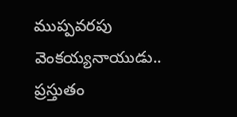ముప్పవరపు వెంకయ్యనాయుడు.. ప్రస్తుతం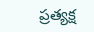ప్రత్యక్ష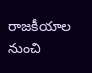రాజకీయాల నుంచి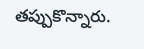తప్పుకొన్నారు.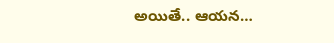అయితే.. ఆయన…